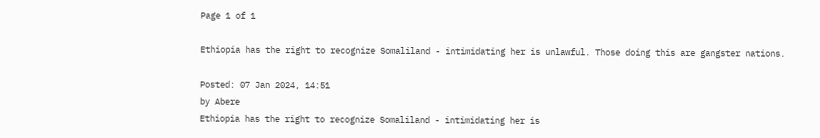Page 1 of 1

Ethiopia has the right to recognize Somaliland - intimidating her is unlawful. Those doing this are gangster nations.

Posted: 07 Jan 2024, 14:51
by Abere
Ethiopia has the right to recognize Somaliland - intimidating her is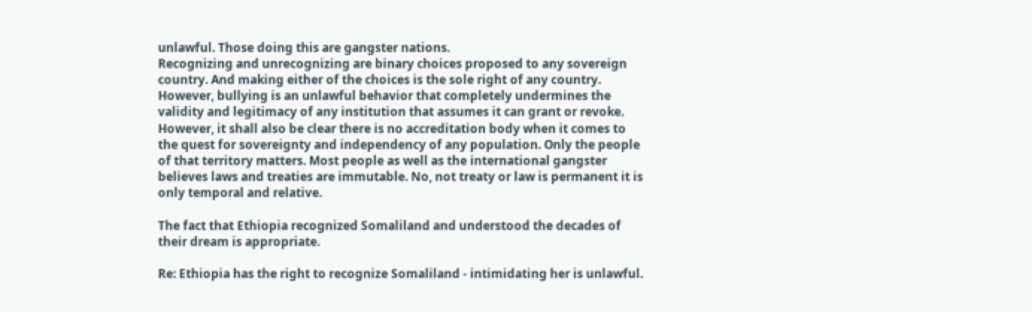unlawful. Those doing this are gangster nations.
Recognizing and unrecognizing are binary choices proposed to any sovereign country. And making either of the choices is the sole right of any country. However, bullying is an unlawful behavior that completely undermines the validity and legitimacy of any institution that assumes it can grant or revoke. However, it shall also be clear there is no accreditation body when it comes to the quest for sovereignty and independency of any population. Only the people of that territory matters. Most people as well as the international gangster believes laws and treaties are immutable. No, not treaty or law is permanent it is only temporal and relative.

The fact that Ethiopia recognized Somaliland and understood the decades of their dream is appropriate.

Re: Ethiopia has the right to recognize Somaliland - intimidating her is unlawful.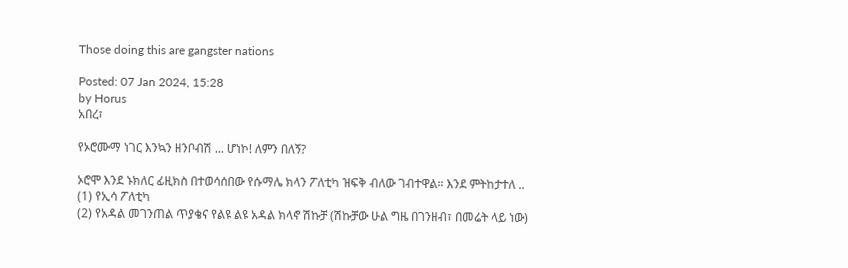Those doing this are gangster nations

Posted: 07 Jan 2024, 15:28
by Horus
አበረ፣

የኦሮሙማ ነገር እንኳን ዘንቦብሽ ... ሆነኮ! ለምን በለኝ?

ኦሮሞ እንደ ኑክለር ፊዚክስ በተወሳሰበው የሱማሌ ክላን ፖለቲካ ዝፍቅ ብለው ገብተዋል። እንደ ምትከታተለ ..
(1) የኢሳ ፖለቲካ
(2) የአዳል መገንጠል ጥያቄና የልዩ ልዩ አዳል ክላኖ ሽኩቻ (ሽኩቻው ሁል ግዜ በገንዘብ፣ በመሬት ላይ ነው)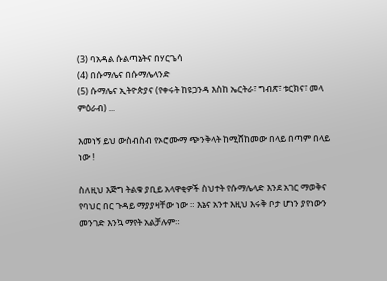(3) ባአዳል ሱልጣኔትና በሃርጌሳ
(4) በሱማሌና በሱማሌላንድ
(5) ሱማሌና ኢትዮጵያና (የቀሩት ከዩጋንዳ እስከ ኤርትራ፣ ግብጽ፣ ቱርክና፣ መላ ምዕራብ) ...

እመነኝ ይህ ውስብስብ የኦሮሙማ ጭንቅላት ከሚሸከመው በላይ በጣም በላይ ነው !

ስለዚህ እጅግ ትልቁ ያቢይ አላዋቂዎች ስህተት የሱማሌላድ እንደ አገር ማወቅና የባህር በር ጉዳይ ማያያዛቸው ነው ። እኔና አንተ እዚህ እሩቅ ቦታ ሆነን ያየነውን መንገድ እንኳ ማየት አልቻሉም።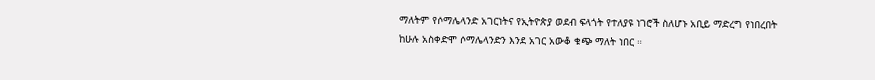ማለትም የሶማሌላንድ አገርነትና የኢትዮጵያ ወደብ ፍላጎት የተለያዩ ነገሮች ስለሆኑ አቢይ ማድረግ የነበረበት ከሁሉ አስቀድሞ ሶማሌላንድን እንደ አገር አውቆ ቁጭ ማለት ነበር ።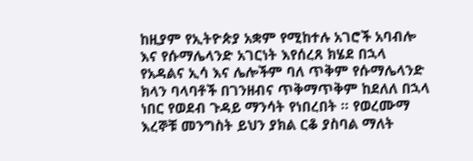ከዚያም የኢትዮጵያ አቋም የሚከተሉ አገሮች አባብሎ እና የሱማሌላንድ አገርነት እየሰረጸ ክሄደ በኋላ የአዳልና ኢሳ እና ሌሎችም ባለ ጥቅም የሱማሌላንድ ክላን ባላባቶች በገንዘብና ጥቅማጥቅም ከደለለ በኋላ ነበር የወደብ ጉዳይ ማንሳት የነበረበት ። የወረሙማ እረኞቹ መንግስት ይህን ያክል ርቆ ያስባል ማለት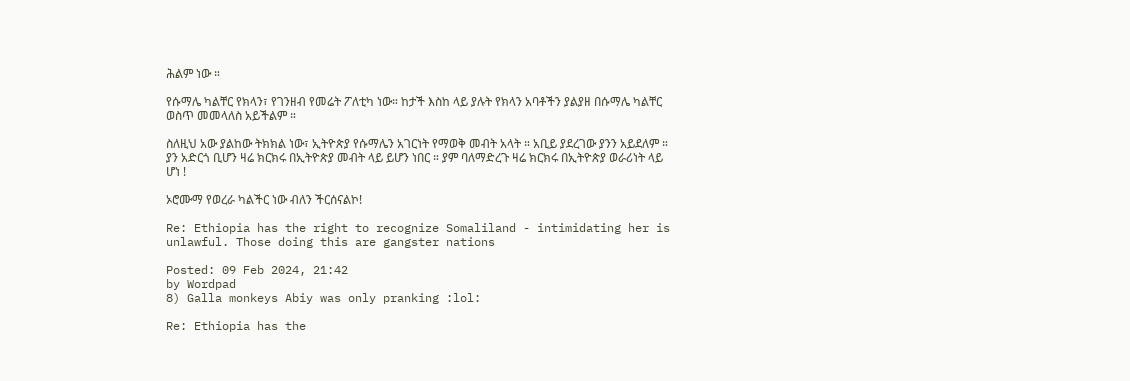ሕልም ነው ።

የሱማሌ ካልቸር የክላን፣ የገንዘብ የመሬት ፖለቲካ ነው። ከታች እስከ ላይ ያሉት የክላን አባቶችን ያልያዘ በሱማሌ ካልቸር ወስጥ መመላለስ አይችልም ።

ስለዚህ አው ያልከው ትክክል ነው፣ ኢትዮጵያ የሱማሌን አገርነት የማወቅ መብት አላት ። አቢይ ያደረገው ያንን አይደለም ። ያን አድርጎ ቢሆን ዛሬ ክርክሩ በኢትዮጵያ መብት ላይ ይሆን ነበር ። ያም ባለማድረጉ ዛሬ ክርክሩ በኢትዮጵያ ወራሪነት ላይ ሆነ !

ኦሮሙማ የወረራ ካልችር ነው ብለን ችርሰናልኮ!

Re: Ethiopia has the right to recognize Somaliland - intimidating her is unlawful. Those doing this are gangster nations

Posted: 09 Feb 2024, 21:42
by Wordpad
8) Galla monkeys Abiy was only pranking :lol:

Re: Ethiopia has the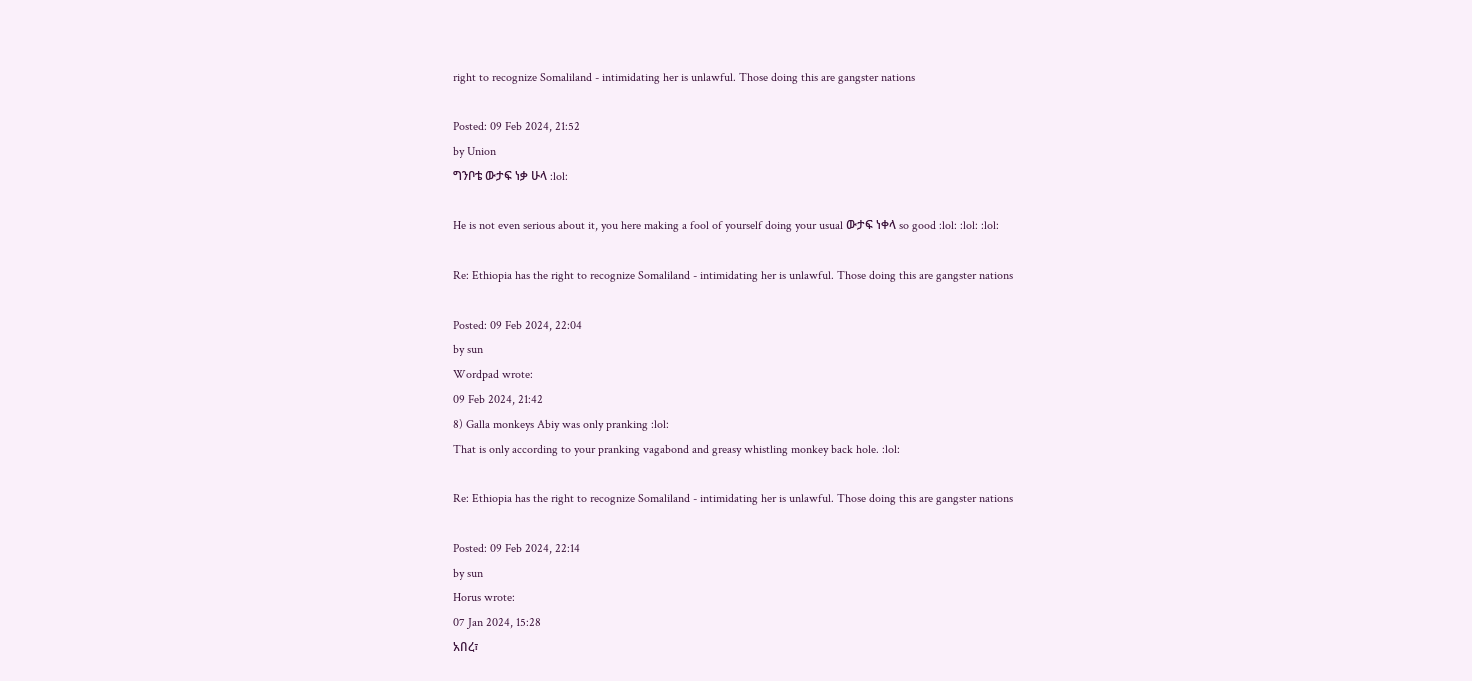right to recognize Somaliland - intimidating her is unlawful. Those doing this are gangster nations

Posted: 09 Feb 2024, 21:52
by Union
ግንቦቴ ውታፍ ነቃ ሁላ :lol:

He is not even serious about it, you here making a fool of yourself doing your usual ውታፍ ነቀላ so good :lol: :lol: :lol:

Re: Ethiopia has the right to recognize Somaliland - intimidating her is unlawful. Those doing this are gangster nations

Posted: 09 Feb 2024, 22:04
by sun
Wordpad wrote:
09 Feb 2024, 21:42
8) Galla monkeys Abiy was only pranking :lol:
That is only according to your pranking vagabond and greasy whistling monkey back hole. :lol:

Re: Ethiopia has the right to recognize Somaliland - intimidating her is unlawful. Those doing this are gangster nations

Posted: 09 Feb 2024, 22:14
by sun
Horus wrote:
07 Jan 2024, 15:28
አበረ፣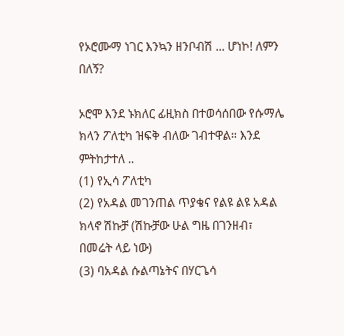የኦሮሙማ ነገር እንኳን ዘንቦብሽ ... ሆነኮ! ለምን በለኝ?

ኦሮሞ እንደ ኑክለር ፊዚክስ በተወሳሰበው የሱማሌ ክላን ፖለቲካ ዝፍቅ ብለው ገብተዋል። እንደ ምትከታተለ ..
(1) የኢሳ ፖለቲካ
(2) የአዳል መገንጠል ጥያቄና የልዩ ልዩ አዳል ክላኖ ሽኩቻ (ሽኩቻው ሁል ግዜ በገንዘብ፣ በመሬት ላይ ነው)
(3) ባአዳል ሱልጣኔትና በሃርጌሳ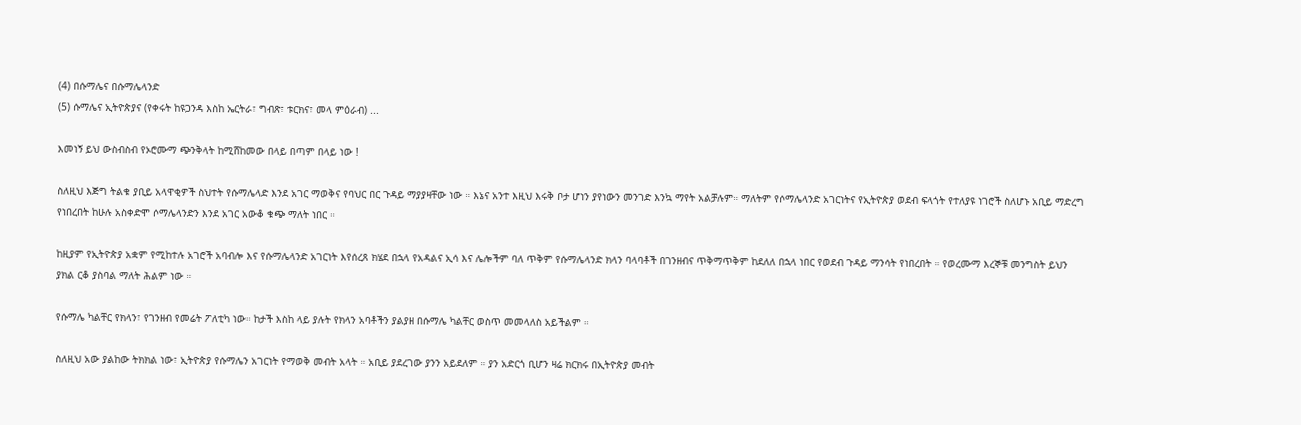(4) በሱማሌና በሱማሌላንድ
(5) ሱማሌና ኢትዮጵያና (የቀሩት ከዩጋንዳ እስከ ኤርትራ፣ ግብጽ፣ ቱርክና፣ መላ ምዕራብ) ...

እመነኝ ይህ ውስብስብ የኦሮሙማ ጭንቅላት ከሚሸከመው በላይ በጣም በላይ ነው !

ስለዚህ እጅግ ትልቁ ያቢይ አላዋቂዎች ስህተት የሱማሌላድ እንደ አገር ማወቅና የባህር በር ጉዳይ ማያያዛቸው ነው ። እኔና አንተ እዚህ እሩቅ ቦታ ሆነን ያየነውን መንገድ እንኳ ማየት አልቻሉም። ማለትም የሶማሌላንድ አገርነትና የኢትዮጵያ ወደብ ፍላጎት የተለያዩ ነገሮች ስለሆኑ አቢይ ማድረግ የነበረበት ከሁሉ አስቀድሞ ሶማሌላንድን እንደ አገር አውቆ ቁጭ ማለት ነበር ።

ከዚያም የኢትዮጵያ አቋም የሚከተሉ አገሮች አባብሎ እና የሱማሌላንድ አገርነት እየሰረጸ ክሄደ በኋላ የአዳልና ኢሳ እና ሌሎችም ባለ ጥቅም የሱማሌላንድ ክላን ባላባቶች በገንዘብና ጥቅማጥቅም ከደለለ በኋላ ነበር የወደብ ጉዳይ ማንሳት የነበረበት ። የወረሙማ እረኞቹ መንግስት ይህን ያክል ርቆ ያስባል ማለት ሕልም ነው ።

የሱማሌ ካልቸር የክላን፣ የገንዘብ የመሬት ፖለቲካ ነው። ከታች እስከ ላይ ያሉት የክላን አባቶችን ያልያዘ በሱማሌ ካልቸር ወስጥ መመላለስ አይችልም ።

ስለዚህ አው ያልከው ትክክል ነው፣ ኢትዮጵያ የሱማሌን አገርነት የማወቅ መብት አላት ። አቢይ ያደረገው ያንን አይደለም ። ያን አድርጎ ቢሆን ዛሬ ክርክሩ በኢትዮጵያ መብት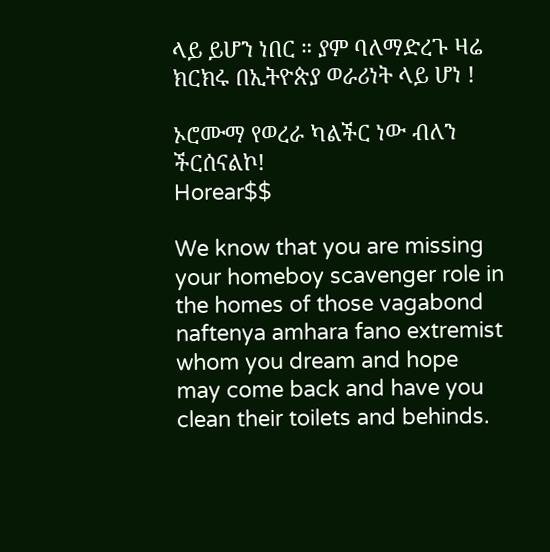ላይ ይሆን ነበር ። ያም ባለማድረጉ ዛሬ ክርክሩ በኢትዮጵያ ወራሪነት ላይ ሆነ !

ኦሮሙማ የወረራ ካልችር ነው ብለን ችርሰናልኮ!
Horear$$

We know that you are missing your homeboy scavenger role in the homes of those vagabond naftenya amhara fano extremist whom you dream and hope may come back and have you clean their toilets and behinds.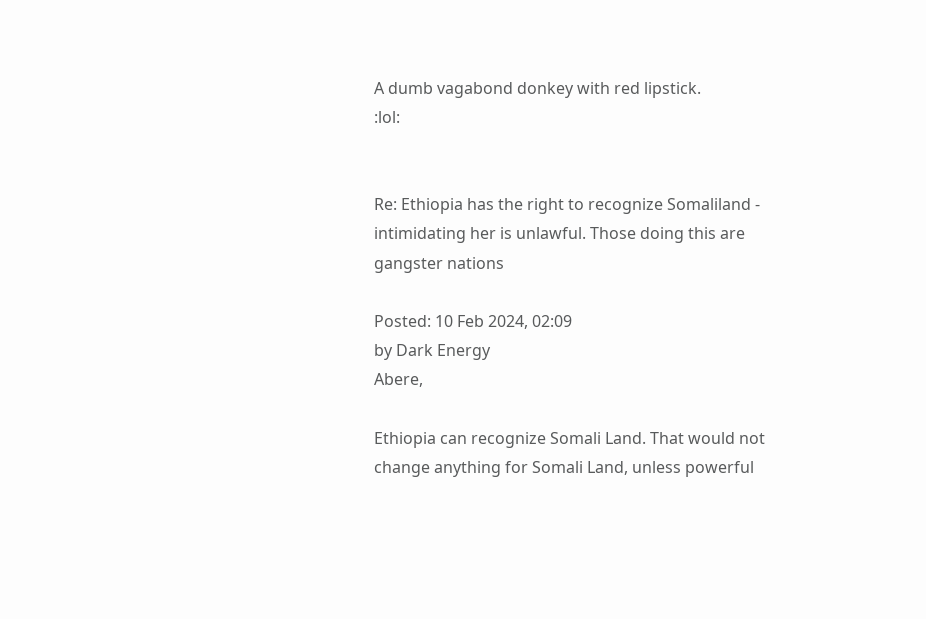A dumb vagabond donkey with red lipstick.
:lol:


Re: Ethiopia has the right to recognize Somaliland - intimidating her is unlawful. Those doing this are gangster nations

Posted: 10 Feb 2024, 02:09
by Dark Energy
Abere,

Ethiopia can recognize Somali Land. That would not change anything for Somali Land, unless powerful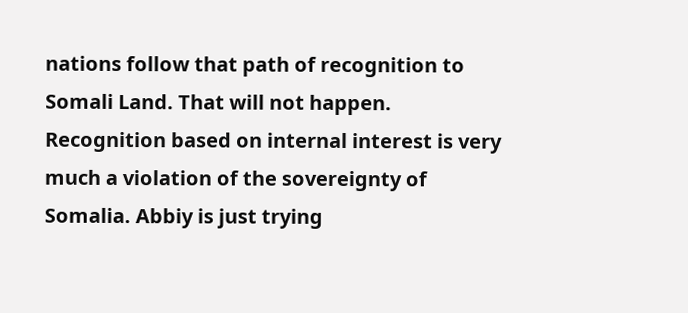nations follow that path of recognition to Somali Land. That will not happen. Recognition based on internal interest is very much a violation of the sovereignty of Somalia. Abbiy is just trying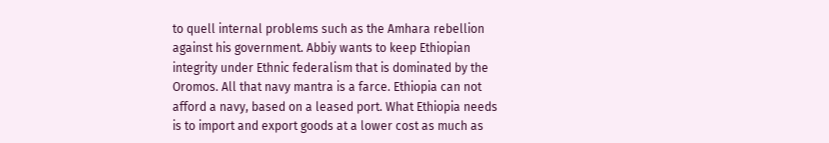to quell internal problems such as the Amhara rebellion against his government. Abbiy wants to keep Ethiopian integrity under Ethnic federalism that is dominated by the Oromos. All that navy mantra is a farce. Ethiopia can not afford a navy, based on a leased port. What Ethiopia needs is to import and export goods at a lower cost as much as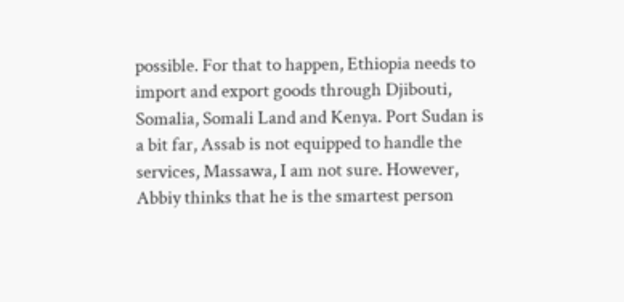possible. For that to happen, Ethiopia needs to import and export goods through Djibouti, Somalia, Somali Land and Kenya. Port Sudan is a bit far, Assab is not equipped to handle the services, Massawa, I am not sure. However, Abbiy thinks that he is the smartest person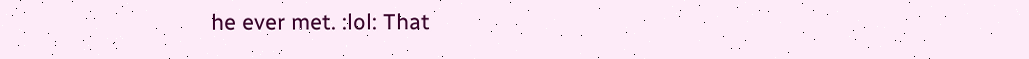he ever met. :lol: That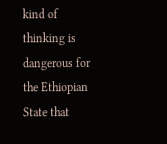kind of thinking is dangerous for the Ethiopian State that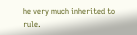he very much inherited to rule.